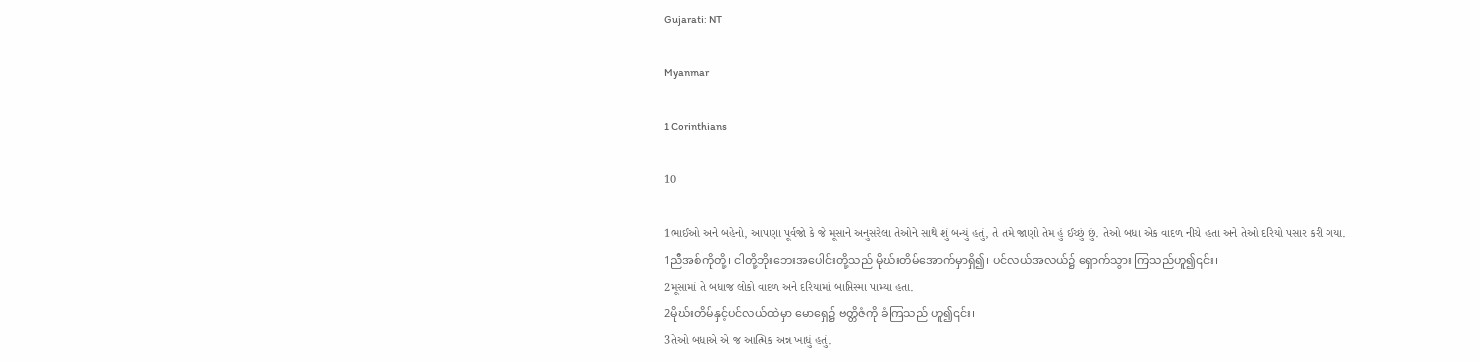Gujarati: NT

Myanmar

1 Corinthians

10

1ભાઈઓ અને બહેનો, આપણા પૂર્વજો કે જે મૂસાને અનુસરેલા તેઓને સાથે શું બન્યું હતું, તે તમે જાણો તેમ હું ઈચ્છું છું. તેઓ બધા એક વાદળ નીચે હતા અને તેઓ દરિયો પસાર કરી ગયા.
1ညီအစ်ကိုတို့၊ ငါတို့ဘိုးဘေးအပေါင်းတို့သည် မိုဃ်းတိမ်အောက်မှာရှိ၍၊ ပင်လယ်အလယ်၌ ရှောက်သွား ကြသည်ဟူ၍၎င်း၊
2મૂસામાં તે બધાજ લોકો વાદળ અને દરિયામાં બાપ્તિસ્મા પામ્યા હતા.
2မိုဃ်းတိမ်နှင့်ပင်လယ်ထဲမှာ မောရှေ၌ ဗတ္တိဇံကို ခံကြသည် ဟူ၍၎င်း၊
3તેઓ બધાએ એ જ આત્મિક અન્ન ખાધું હતું.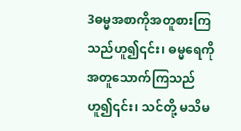3ဓမ္မအစာကိုအတူစားကြသည်ဟူ၍၎င်း၊ ဓမ္မရေကို အတူသောက်ကြသည်ဟူ၍၎င်း၊ သင်တို့ မသိမ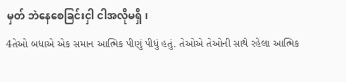မှတ် ဘဲနေစေခြင်းငှါ ငါအလိုမရှိ၊
4તેઓ બધાએ એક સમાન આત્મિક પીણું પીધું હતું. તેઓએ તેઓની સાથે રહેલા આત્મિક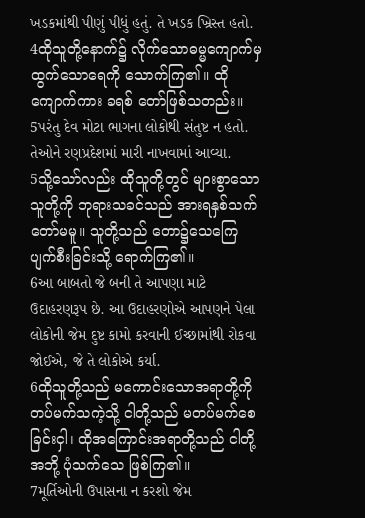ખડકમાંથી પીણું પીધું હતું. તે ખડક ખ્રિસ્ત હતો.
4ထိုသူတို့နောက်၌ လိုက်သောဓမ္မကျောက်မှ ထွက်သောရေကို သောက်ကြ၏။ ထိုကျောက်ကား ခရစ် တော်ဖြစ်သတည်း။
5પરંતુ દેવ મોટા ભાગના લોકોથી સંતુષ્ટ ન હતો. તેઓને રણપ્રદેશમાં મારી નાખવામાં આવ્યા.
5သို့သော်လည်း ထိုသူတို့တွင် များစွာသော သူတို့ကို ဘုရားသခင်သည် အားရနှစ်သက်တော်မမူ။ သူတို့သည် တော၌သေကြေပျက်စီးခြင်းသို့ ရောက်ကြ၏။
6આ બાબતો જે બની તે આપણા માટે ઉદાહરણરૂપ છે. આ ઉદાહરણોએ આપણને પેલા લોકોની જેમ દુષ્ટ કામો કરવાની ઈચ્છામાંથી રોકવા જોઈએ, જે તે લોકોએ કર્યા.
6ထိုသူတို့သည် မကောင်းသောအရာတို့ကို တပ်မက်သကဲ့သို့ ငါတို့သည် မတပ်မက်စေခြင်းငှါ၊ ထိုအကြောင်းအရာတို့သည် ငါတို့အဘို့ ပုံသက်သေ ဖြစ်ကြ၏။
7મૂર્તિઓની ઉપાસના ન કરશો જેમ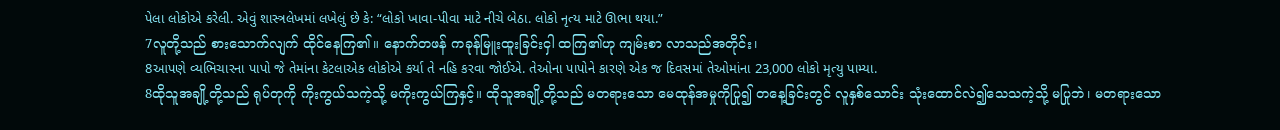પેલા લોકોએ કરેલી. એવું શાસ્ત્રલેખમાં લખેલું છે કે: “લોકો ખાવા-પીવા માટે નીચે બેઠા. લોકો નૃત્ય માટે ઊભા થયા.”
7လူတို့သည် စားသောက်လျက် ထိုင်နေကြ၏။ နောက်တဖန် ကခုန်မြူးထူးခြင်းငှါ ထကြ၏ဟု ကျမ်းစာ လာသည်အတိုင်း၊
8આપણે વ્યભિચારના પાપો જે તેમાંના કેટલાએક લોકોએ કર્યા તે નહિ કરવા જોઈએ. તેઓના પાપોને કારણે એક જ દિવસમાં તેઓમાંના 23,000 લોકો મૃત્યુ પામ્યા.
8ထိုသူအချို့တို့သည် ရုပ်တုကို ကိုးကွယ်သကဲ့သို့ မကိုးကွယ်ကြနှင့်။ ထိုသူအချို့တို့သည် မတရားသော မေထုန်အမှုကိုပြု၍ တနေ့ခြင်းတွင် လူနှစ်သောင်း သုံးထောင်လဲ၍သေသကဲ့သို့ မပြုဘဲ၊ မတရားသော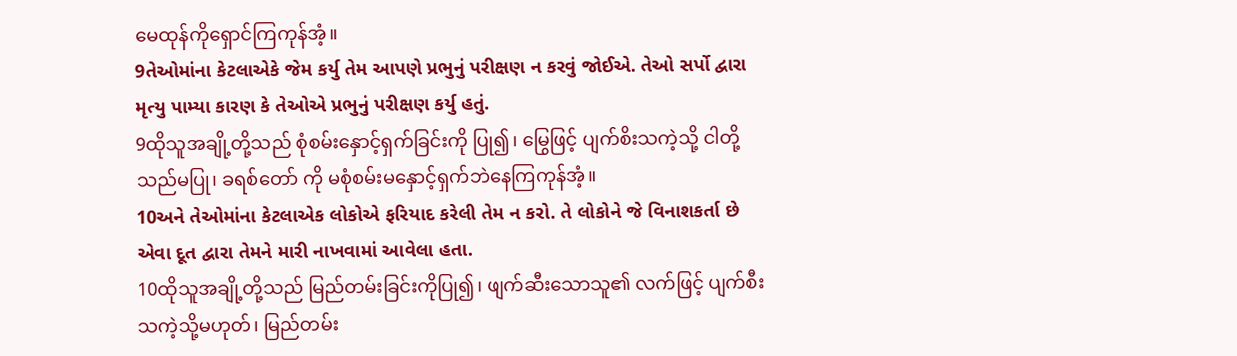မေထုန်ကိုရှောင်ကြကုန်အံ့။
9તેઓમાંના કેટલાએકે જેમ કર્યુ તેમ આપણે પ્રભુનું પરીક્ષણ ન કરવું જોઈએ. તેઓ સર્પો દ્વારા મૃત્યુ પામ્યા કારણ કે તેઓએ પ્રભુનું પરીક્ષણ કર્યુ હતું.
9ထိုသူအချို့တို့သည် စုံစမ်းနှောင့်ရှက်ခြင်းကို ပြု၍၊ မြွေဖြင့် ပျက်စိးသကဲ့သို့ ငါတို့သည်မပြု၊ ခရစ်တော် ကို မစုံစမ်းမနှောင့်ရှက်ဘဲနေကြကုန်အံ့။
10અને તેઓમાંના કેટલાએક લોકોએ ફરિયાદ કરેલી તેમ ન કરો. તે લોકોને જે વિનાશકર્તા છે એવા દૂત દ્વારા તેમને મારી નાખવામાં આવેલા હતા.
10ထိုသူအချို့တို့သည် မြည်တမ်းခြင်းကိုပြု၍၊ ဖျက်ဆီးသောသူ၏ လက်ဖြင့် ပျက်စီးသကဲ့သို့မဟုတ်၊ မြည်တမ်း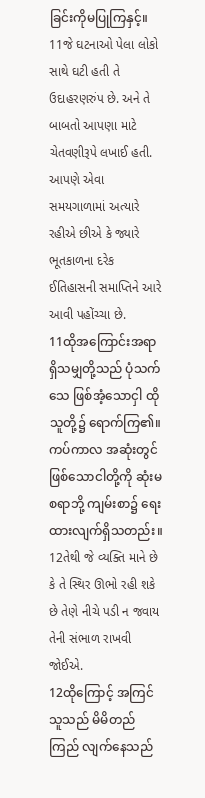ခြင်းကိုမပြုကြနှင့်။
11જે ઘટનાઓ પેલા લોકો સાથે ઘટી હતી તે ઉદાહરણરુંપ છે. અને તે બાબતો આપણા માટે ચેતવણીરૂપે લખાઈ હતી. આપણે એવા સમયગાળામાં અત્યારે રહીએ છીએ કે જ્યારે ભૂતકાળના દરેક ઈતિહાસની સમાપ્તિને આરે આવી પહોંચ્ચા છે.
11ထိုအကြောင်းအရာရှိသမျှတို့သည် ပုံသက်သေ ဖြစ်အံ့သောငှါ ထိုသူတို့၌ ရောက်ကြ၏။ ကပ်ကာလ အဆုံးတွင် ဖြစ်သောငါတို့ကို ဆုံးမစရာဘို့ ကျမ်းစာ၌ ရေးထားလျက်ရှိသတည်း။
12તેથી જે વ્યક્તિ માને છે કે તે સ્થિર ઊભો રહી શકે છે તેણે નીચે પડી ન જવાય તેની સંભાળ રાખવી જોઈએ.
12ထိုကြောင့် အကြင်သူသည် မိမိတည်ကြည် လျက်နေသည်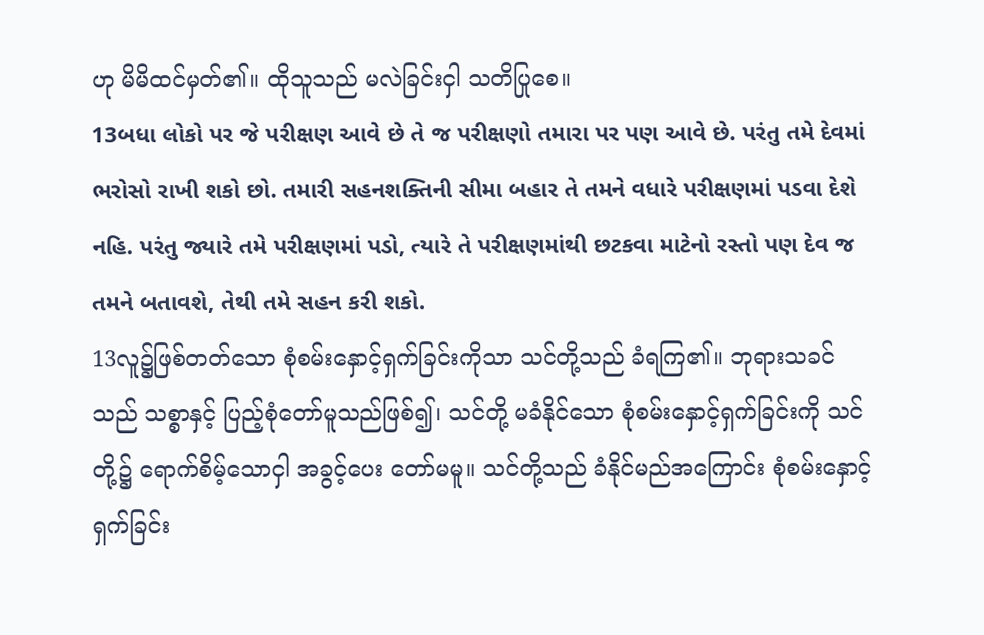ဟု မိမိထင်မှတ်၏။ ထိုသူသည် မလဲခြင်းငှါ သတိပြုစေ။
13બધા લોકો પર જે પરીક્ષણ આવે છે તે જ પરીક્ષણો તમારા પર પણ આવે છે. પરંતુ તમે દેવમાં ભરોસો રાખી શકો છો. તમારી સહનશક્તિની સીમા બહાર તે તમને વધારે પરીક્ષણમાં પડવા દેશે નહિ. પરંતુ જ્યારે તમે પરીક્ષણમાં પડો, ત્યારે તે પરીક્ષણમાંથી છટકવા માટેનો રસ્તો પણ દેવ જ તમને બતાવશે, તેથી તમે સહન કરી શકો.
13လူ၌ဖြစ်တတ်သော စုံစမ်းနှောင့်ရှက်ခြင်းကိုသာ သင်တို့သည် ခံရကြ၏။ ဘုရားသခင်သည် သစ္စာနှင့် ပြည့်စုံတော်မူသည်ဖြစ်၍၊ သင်တို့ မခံနိုင်သော စုံစမ်းနှောင့်ရှက်ခြင်းကို သင်တို့၌ ရောက်စိမ့်သောငှါ အခွင့်ပေး တော်မမူ။ သင်တို့သည် ခံနိုင်မည်အကြောင်း စုံစမ်းနှောင့်ရှက်ခြင်း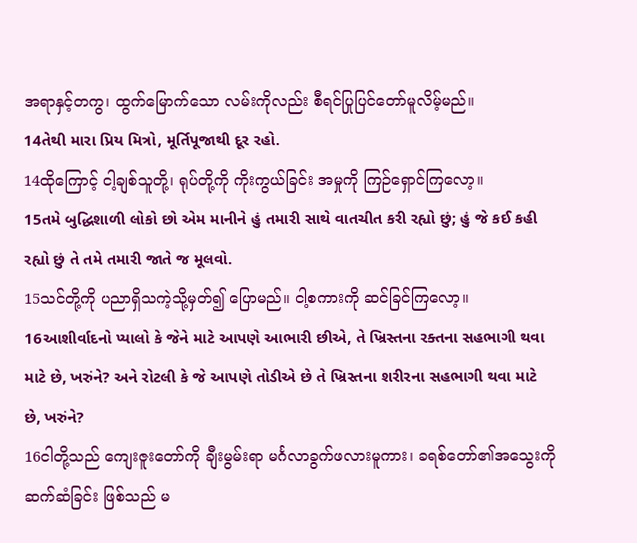အရာနှင့်တကွ၊ ထွက်မြောက်သော လမ်းကိုလည်း စီရင်ပြုပြင်တော်မူလိမ့်မည်။
14તેથી મારા પ્રિય મિત્રો, મૂર્તિપૂજાથી દૂર રહો.
14ထိုကြောင့် ငါ့ချစ်သူတို့၊ ရုပ်တို့ကို ကိုးကွယ်ခြင်း အမှုကို ကြဉ်ရှောင်ကြလော့။
15તમે બુદ્ધિશાળી લોકો છો એમ માનીને હું તમારી સાથે વાતચીત કરી રહ્યો છું; હું જે કઈ કહી રહ્યો છું તે તમે તમારી જાતે જ મૂલવો.
15သင်တို့ကို ပညာရှိသကဲ့သို့မှတ်၍ ပြောမည်။ ငါ့စကားကို ဆင်ခြင်ကြလော့။
16આશીર્વાદનો પ્યાલો કે જેને માટે આપણે આભારી છીએ, તે ખ્રિસ્તના રક્તના સહભાગી થવા માટે છે, ખરુંને? અને રોટલી કે જે આપણે તોડીએ છે તે ખ્રિસ્તના શરીરના સહભાગી થવા માટે છે, ખરુંને?
16ငါတို့သည် ကျေးဇူးတော်ကို ချီးမွမ်းရာ မင်္ဂလာခွက်ဖလားမူကား၊ ခရစ်တော်၏အသွေးကို ဆက်ဆံခြင်း ဖြစ်သည် မ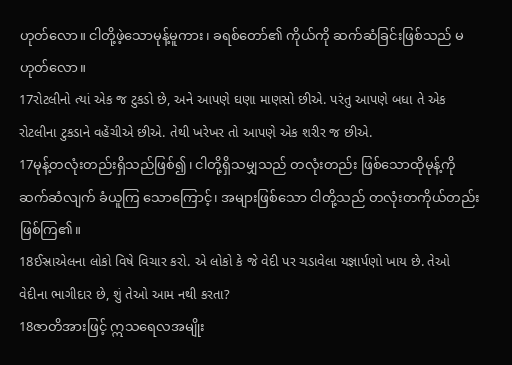ဟုတ်လော။ ငါတို့ဖဲ့သောမုန့်မူကား၊ ခရစ်တော်၏ ကိုယ်ကို ဆက်ဆံခြင်းဖြစ်သည် မဟုတ်လော။
17રોટલીનો ત્યાં એક જ ટુકડો છે, અને આપણે ઘણા માણસો છીએ. પરંતુ આપણે બધા તે એક રોટલીના ટુકડાને વહેંચીએ છીએ. તેથી ખરેખર તો આપણે એક શરીર જ છીએ.
17မုန့်တလုံးတည်းရှိသည်ဖြစ်၍၊ ငါတို့ရှိသမျှသည် တလုံးတည်း ဖြစ်သောထိုမုန့်ကို ဆက်ဆံလျက် ခံယူကြ သောကြောင့်၊ အများဖြစ်သော ငါတို့သည် တလုံးတကိုယ်တည်းဖြစ်ကြ၏။
18ઈસ્રાએલના લોકો વિષે વિચાર કરો. એ લોકો કે જે વેદી પર ચડાવેલા યજ્ઞાર્પણો ખાય છે. તેઓ વેદીના ભાગીદાર છે, શું તેઓ આમ નથી કરતા?
18ဇာတိအားဖြင့် ဣသရေလအမျိုး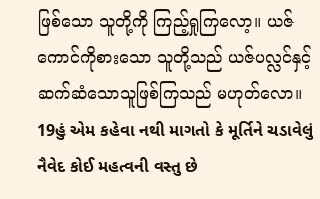ဖြစ်သော သူတို့ကို ကြည့်ရှုကြလော့။ ယဇ်ကောင်ကိုစားသော သူတို့သည် ယဇ်ပလ္လင်နှင့် ဆက်ဆံသောသူဖြစ်ကြသည် မဟုတ်လော။
19હું એમ કહેવા નથી માગતો કે મૂર્તિને ચડાવેલું નૈવેદ કોઈ મહત્વની વસ્તુ છે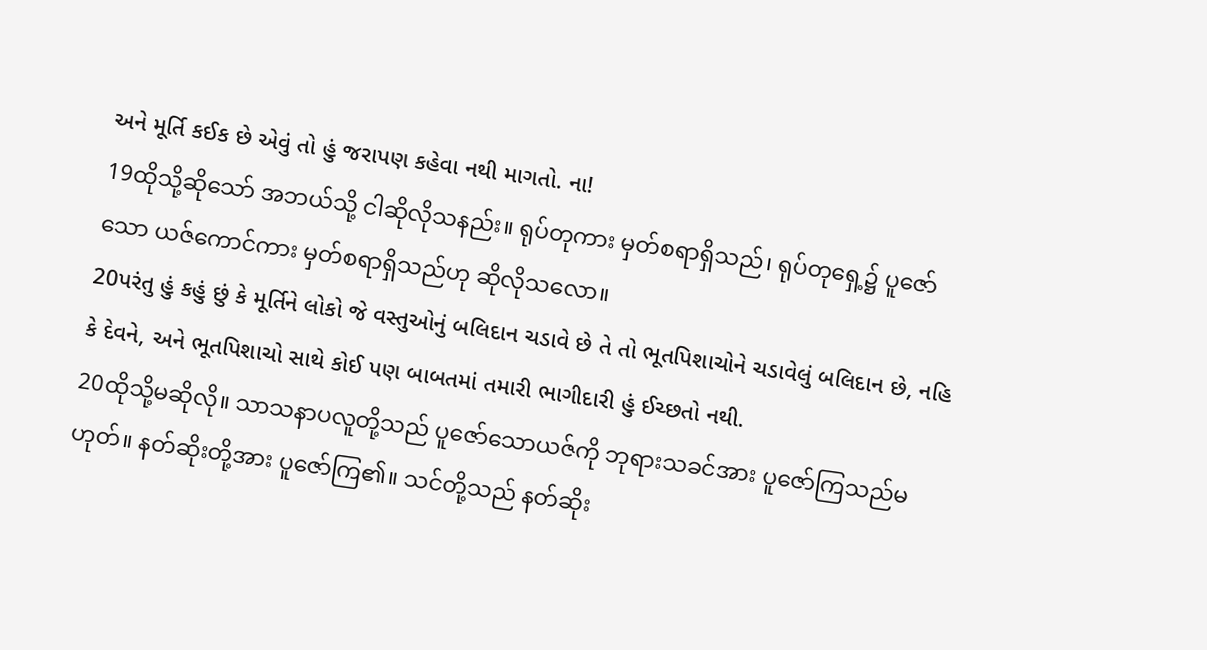અને મૂર્તિ કઈક છે એવું તો હું જરાપણ કહેવા નથી માગતો. ના!
19ထိုသို့ဆိုသော် အဘယ်သို့ ငါဆိုလိုသနည်း။ ရုပ်တုကား မှတ်စရာရှိသည်၊ ရုပ်တုရှေ့၌ ပူဇော်သော ယဇ်ကောင်ကား မှတ်စရာရှိသည်ဟု ဆိုလိုသလော။
20પરંતુ હું કહું છું કે મૂર્તિને લોકો જે વસ્તુઓનું બલિદાન ચડાવે છે તે તો ભૂતપિશાચોને ચડાવેલું બલિદાન છે, નહિ કે દેવને, અને ભૂતપિશાચો સાથે કોઈ પણ બાબતમાં તમારી ભાગીદારી હું ઈચ્છતો નથી.
20ထိုသို့မဆိုလို။ သာသနာပလူတို့သည် ပူဇော်သောယဇ်ကို ဘုရားသခင်အား ပူဇော်ကြသည်မဟုတ်။ နတ်ဆိုးတို့အား ပူဇော်ကြ၏။ သင်တို့သည် နတ်ဆိုး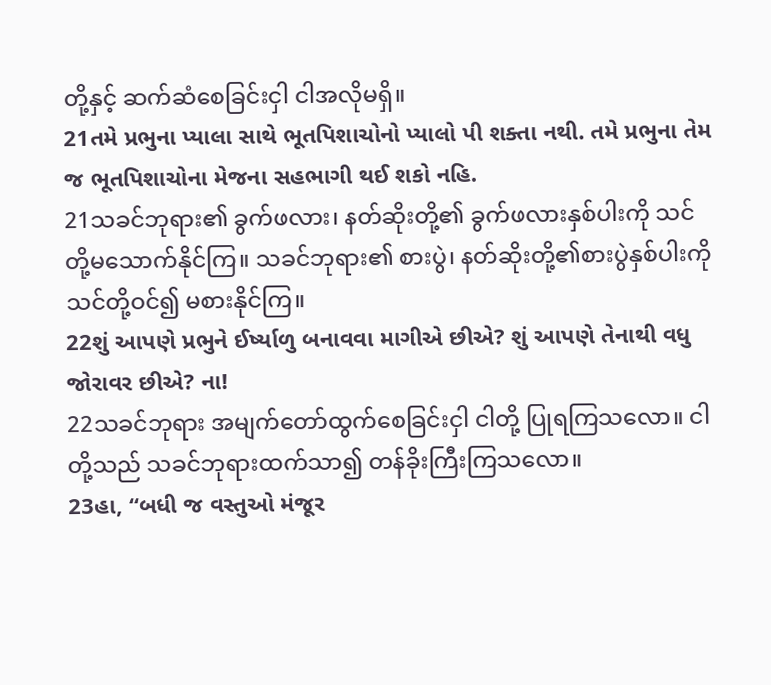တို့နှင့် ဆက်ဆံစေခြင်းငှါ ငါအလိုမရှိ။
21તમે પ્રભુના પ્યાલા સાથે ભૂતપિશાચોનો પ્યાલો પી શક્તા નથી. તમે પ્રભુના તેમ જ ભૂતપિશાચોના મેજના સહભાગી થઈ શકો નહિ.
21သခင်ဘုရား၏ ခွက်ဖလား၊ နတ်ဆိုးတို့၏ ခွက်ဖလားနှစ်ပါးကို သင်တို့မသောက်နိုင်ကြ။ သခင်ဘုရား၏ စားပွဲ၊ နတ်ဆိုးတို့၏စားပွဲနှစ်ပါးကို သင်တို့ဝင်၍ မစားနိုင်ကြ။
22શું આપણે પ્રભુને ઈર્ષ્યાળુ બનાવવા માગીએ છીએ? શું આપણે તેનાથી વધુ જોરાવર છીએ? ના!
22သခင်ဘုရား အမျက်တော်ထွက်စေခြင်းငှါ ငါတို့ ပြုရကြသလော။ ငါတို့သည် သခင်ဘုရားထက်သာ၍ တန်ခိုးကြီးကြသလော။
23હા, “બધી જ વસ્તુઓ મંજૂર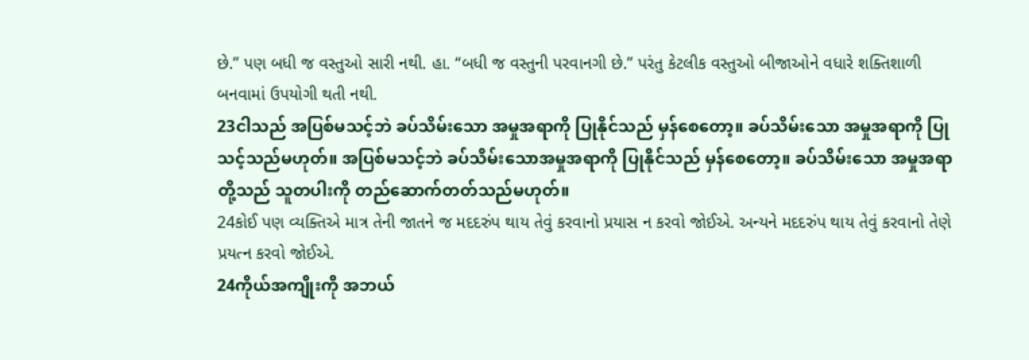છે.” પણ બધી જ વસ્તુઓ સારી નથી. હા. “બધી જ વસ્તુની પરવાનગી છે.” પરંતુ કેટલીક વસ્તુઓ બીજાઓને વધારે શક્તિશાળી બનવામાં ઉપયોગી થતી નથી.
23ငါသည် အပြစ်မသင့်ဘဲ ခပ်သိမ်းသော အမှုအရာကို ပြုနိုင်သည် မှန်စေတော့။ ခပ်သိမ်းသော အမှုအရာကို ပြုသင့်သည်မဟုတ်။ အပြစ်မသင့်ဘဲ ခပ်သိမ်းသောအမှုအရာကို ပြုနိုင်သည် မှန်စေတော့။ ခပ်သိမ်းသော အမှုအရာတို့သည် သူတပါးကို တည်ဆောက်တတ်သည်မဟုတ်။
24કોઈ પણ વ્યક્તિએ માત્ર તેની જાતને જ મદદરુંપ થાય તેવું કરવાનો પ્રયાસ ન કરવો જોઈએ. અન્યને મદદરુંપ થાય તેવું કરવાનો તેણે પ્રયત્ન કરવો જોઈએ.
24ကိုယ်အကျိုးကို အဘယ်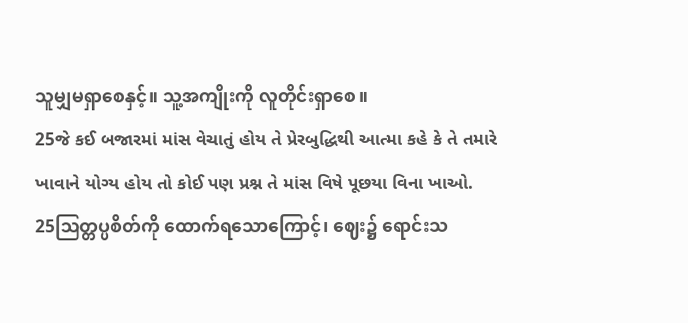သူမျှမရှာစေနှင့်။ သူ့အကျိုးကို လူတိုင်းရှာစေ။
25જે કઈ બજારમાં માંસ વેચાતું હોય તે પ્રેરબુદ્ધિથી આત્મા કહે કે તે તમારે ખાવાને યોગ્ય હોય તો કોઈ પણ પ્રશ્ન તે માંસ વિષે પૂછયા વિના ખાઓ.
25ဩတ္တပ္ပစိတ်ကို ထောက်ရသောကြောင့်၊ ဈေး၌ ရောင်းသ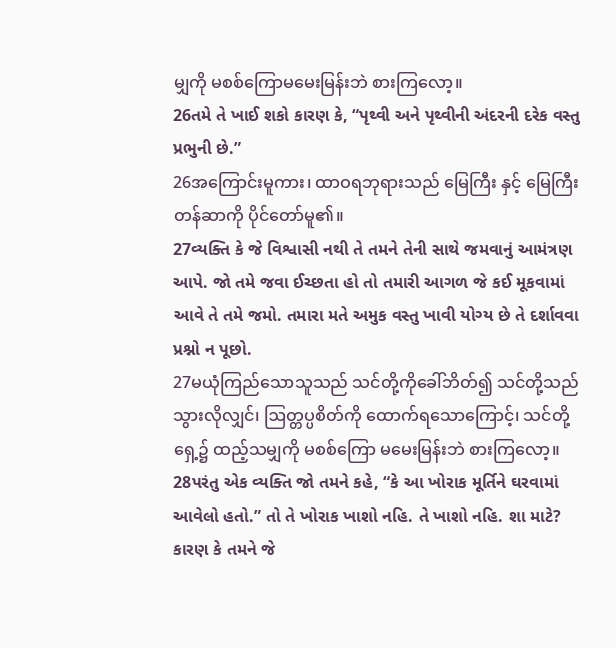မျှကို မစစ်ကြောမမေးမြန်းဘဲ စားကြလော့။
26તમે તે ખાઈ શકો કારણ કે, “પૃથ્વી અને પૃથ્વીની અંદરની દરેક વસ્તુ પ્રભુની છે.”
26အကြောင်းမူကား၊ ထာဝရဘုရားသည် မြေကြီး နှင့် မြေကြီးတန်ဆာကို ပိုင်တော်မူ၏။
27વ્યક્તિ કે જે વિશ્વાસી નથી તે તમને તેની સાથે જમવાનું આમંત્રણ આપે. જો તમે જવા ઈચ્છતા હો તો તમારી આગળ જે કઈ મૂકવામાં આવે તે તમે જમો. તમારા મતે અમુક વસ્તુ ખાવી યોગ્ય છે તે દર્શાવવા પ્રશ્નો ન પૂછો.
27မယုံကြည်သောသူသည် သင်တို့ကိုခေါ်ဘိတ်၍ သင်တို့သည် သွားလိုလျှင်၊ ဩတ္တပ္ပစိတ်ကို ထောက်ရသောကြောင့်၊ သင်တို့ရှေ့၌ ထည့်သမျှကို မစစ်ကြော မမေးမြန်းဘဲ စားကြလော့။
28પરંતુ એક વ્યક્તિ જો તમને કહે, “કે આ ખોરાક મૂર્તિને ઘરવામાં આવેલો હતો.” તો તે ખોરાક ખાશો નહિ. તે ખાશો નહિ. શા માટે? કારણ કે તમને જે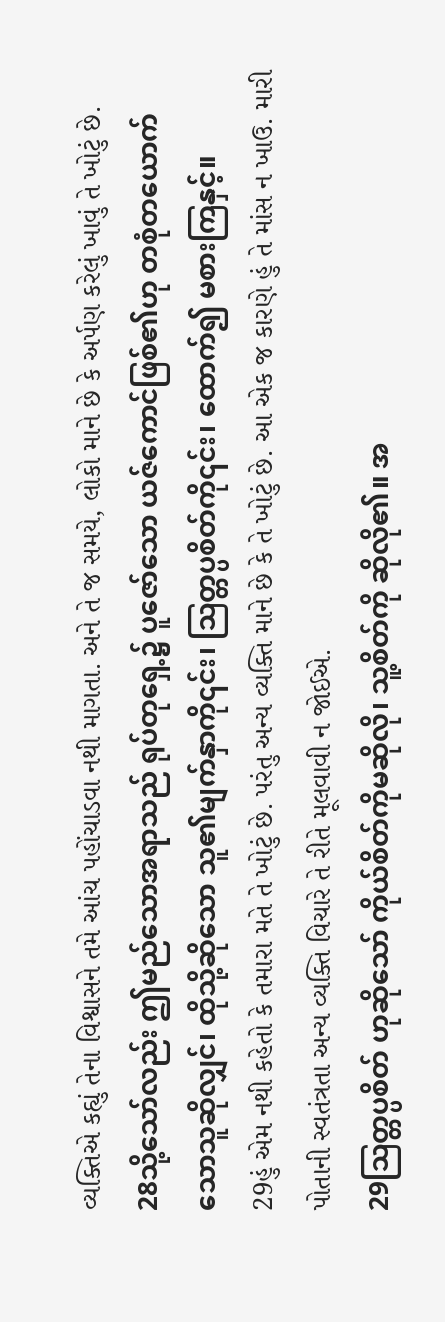વ્યક્તિએ કહ્યું તેના વિશ્વાસને તમે આંચ પહોંચાડવા નથી માગતા. અને તે જ સમયે, લોકો માને છે કે અર્પણ કરેલું ખાવું તે ખોટું છે.
28သို့သော်လည်း ဤမည်သောအရာသည် ရုပ်တုရှေ့၌ ပူဇော်သော ယဇ်ကောင်ဖြစ်၏ဟု တစုံတယောက် သောသူဆိုလျှင်၊ ထိုသို့ဆိုသော သူ၏မျက်နှာကို၎င်း၊ ဩတ္တပ္ပစိတ်ကို၎င်း၊ ထောက်၍ မစားကြနှင့်။
29હું એમ નથી કહેતો કે તમારા મતે તે ખોટું છે. પરંતુ અન્ય વ્યક્તિ માને છે કે તે ખોટું છે. આ એક જ કારણે હું તે માંસ ન ખાઉ. મારી પોતાની સ્વતંત્રતા અન્ય વ્યક્તિ વિચારે તે રીતે મૂલવાવી ન જોઈએ.
29ဩတ္တပ္ပစိတ် ဟုဆိုသော် ကိုယ်စိတ်ကိုမဆိုလို၊ သူ့စိတ်ကို ဆိုလို၏။ အ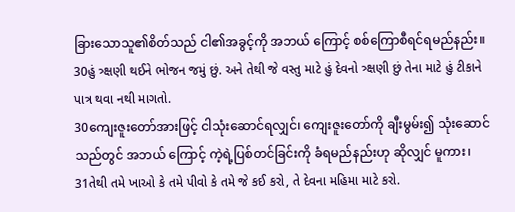ခြားသောသူ၏စိတ်သည် ငါ၏အခွင့်ကို အဘယ် ကြောင့် စစ်ကြောစီရင်ရမည်နည်း။
30હું ત્ર્ક્ષણી થઈને ભોજન જમું છું. અને તેથી જે વસ્તુ માટે હું દેવનો ત્ર્ક્ષણી છું તેના માટે હું ટીકાને પાત્ર થવા નથી માગતો.
30ကျေးဇူးတော်အားဖြင့် ငါသုံးဆောင်ရလျှင်၊ ကျေးဇူးတော်ကို ချီးမွမ်း၍ သုံးဆောင်သည်တွင် အဘယ် ကြောင့် ကဲ့ရဲ့ပြစ်တင်ခြင်းကို ခံရမည်နည်းဟု ဆိုလျှင် မူကား၊
31તેથી તમે ખાઓ કે તમે પીવો કે તમે જે કઈ કરો, તે દેવના મહિમા માટે કરો.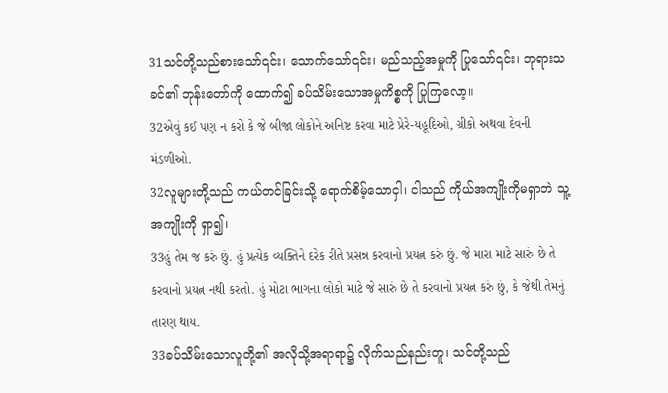31သင်တို့သည်စားသော်၎င်း၊ သောက်သော်၎င်း၊ မည်သည့်အမှုကို ပြုသော်၎င်း၊ ဘုရားသခင်၏ ဘုန်းတော်ကို ထောက်၍ ခပ်သိမ်းသောအမှုကိစ္စကို ပြုကြလော့။
32એવું કઈ પણ ન કરો કે જે બીજા લોકોને અનિષ્ટ કરવા માટે પ્રેરે-યહૂદિઓ, ગ્રીકો અથવા દેવની મંડળીઓ.
32လူများတို့သည် ကယ်တင်ခြင်းသို့ ရောက်စိမ့်သောငှါ၊ ငါသည် ကိုယ်အကျိုးကိုမရှာဘဲ သူ့အကျိုးကို ရှာ၍၊
33હું તેમ જ કરું છું. હું પ્રત્યેક વ્યક્તિને દરેક રીતે પ્રસન્ન કરવાનો પ્રયત્ન કરું છું. જે મારા માટે સારું છે તે કરવાનો પ્રયત્ન નથી કરતો. હું મોટા ભાગના લોકો માટે જે સારું છે તે કરવાનો પ્રયત્ન કરું છું, કે જેથી તેમનું તારણ થાય.
33ခပ်သိမ်းသောလူတို့၏ အလိုသို့အရာရာ၌ လိုက်သည်နည်းတူ၊ သင်တို့သည်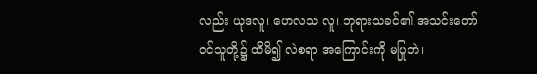လည်း ယုဒလူ၊ ဟေလသ လူ၊ ဘုရားသခင်၏ အသင်းတော်ဝင်သူတို့၌ ထိမိ၍ လဲစရာ အကြောင်းကို မပြုဘဲ၊